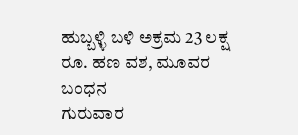ಹುಬ್ಬಳ್ಳಿ ಬಳಿ ಅಕ್ರಮ 23 ಲಕ್ಷ ರೂ. ಹಣ ವಶ, ಮೂವರ ಬಂಧನ
ಗುರುವಾರ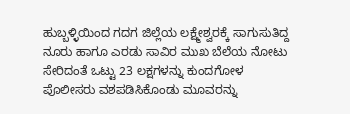ಹುಬ್ಬಳ್ಳಿಯಿಂದ ಗದಗ ಜಿಲ್ಲೆಯ ಲಕ್ಷ್ಮೇಶ್ವರಕ್ಕೆ ಸಾಗುಸುತಿದ್ದ ನೂರು ಹಾಗೂ ಎರಡು ಸಾವಿರ ಮುಖ ಬೆಲೆಯ ನೋಟು ಸೇರಿದಂತೆ ಒಟ್ಟು 23 ಲಕ್ಷಗಳನ್ನು ಕುಂದಗೋಳ ಪೊಲೀಸರು ವಶಪಡಿಸಿಕೊಂಡು ಮೂವರನ್ನು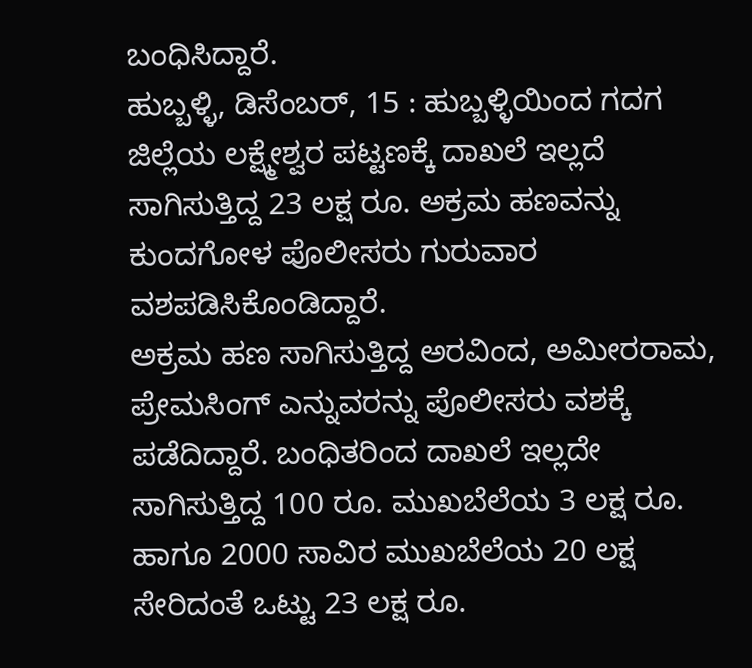ಬಂಧಿಸಿದ್ದಾರೆ.
ಹುಬ್ಬಳ್ಳಿ, ಡಿಸೆಂಬರ್, 15 : ಹುಬ್ಬಳ್ಳಿಯಿಂದ ಗದಗ ಜಿಲ್ಲೆಯ ಲಕ್ಷ್ಮೇಶ್ವರ ಪಟ್ಟಣಕ್ಕೆ ದಾಖಲೆ ಇಲ್ಲದೆ ಸಾಗಿಸುತ್ತಿದ್ದ 23 ಲಕ್ಷ ರೂ. ಅಕ್ರಮ ಹಣವನ್ನು ಕುಂದಗೋಳ ಪೊಲೀಸರು ಗುರುವಾರ ವಶಪಡಿಸಿಕೊಂಡಿದ್ದಾರೆ.
ಅಕ್ರಮ ಹಣ ಸಾಗಿಸುತ್ತಿದ್ದ ಅರವಿಂದ, ಅಮೀರರಾಮ, ಪ್ರೇಮಸಿಂಗ್ ಎನ್ನುವರನ್ನು ಪೊಲೀಸರು ವಶಕ್ಕೆ ಪಡೆದಿದ್ದಾರೆ. ಬಂಧಿತರಿಂದ ದಾಖಲೆ ಇಲ್ಲದೇ ಸಾಗಿಸುತ್ತಿದ್ದ 100 ರೂ. ಮುಖಬೆಲೆಯ 3 ಲಕ್ಷ ರೂ. ಹಾಗೂ 2000 ಸಾವಿರ ಮುಖಬೆಲೆಯ 20 ಲಕ್ಷ ಸೇರಿದಂತೆ ಒಟ್ಟು 23 ಲಕ್ಷ ರೂ.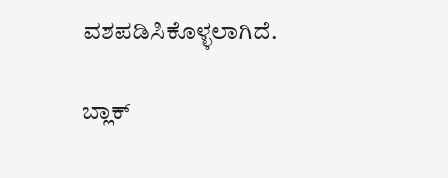ವಶಪಡಿಸಿಕೊಳ್ಳಲಾಗಿದೆ.

ಬ್ಲಾಕ್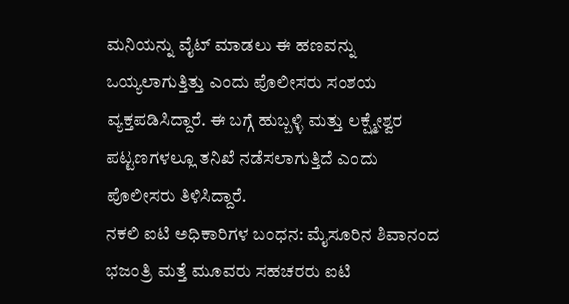ಮನಿಯನ್ನು ವೈಟ್ ಮಾಡಲು ಈ ಹಣವನ್ನು ಒಯ್ಯಲಾಗುತ್ತಿತ್ತು ಎಂದು ಪೊಲೀಸರು ಸಂಶಯ ವ್ಯಕ್ತಪಡಿಸಿದ್ದಾರೆ. ಈ ಬಗ್ಗೆ ಹುಬ್ಬಳ್ಳಿ ಮತ್ತು ಲಕ್ಷ್ಮೇಶ್ವರ ಪಟ್ಟಣಗಳಲ್ಲೂ ತನಿಖೆ ನಡೆಸಲಾಗುತ್ತಿದೆ ಎಂದು ಪೊಲೀಸರು ತಿಳಿಸಿದ್ದಾರೆ.
ನಕಲಿ ಐಟಿ ಅಧಿಕಾರಿಗಳ ಬಂಧನ: ಮೈಸೂರಿನ ಶಿವಾನಂದ ಭಜಂತ್ರಿ ಮತ್ತೆ ಮೂವರು ಸಹಚರರು ಐಟಿ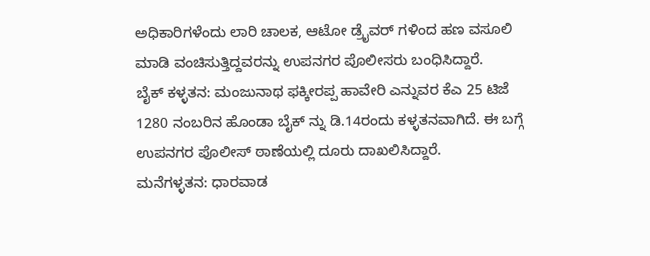ಅಧಿಕಾರಿಗಳೆಂದು ಲಾರಿ ಚಾಲಕ, ಆಟೋ ಡ್ರೈವರ್ ಗಳಿಂದ ಹಣ ವಸೂಲಿ ಮಾಡಿ ವಂಚಿಸುತ್ತಿದ್ದವರನ್ನು ಉಪನಗರ ಪೊಲೀಸರು ಬಂಧಿಸಿದ್ದಾರೆ.
ಬೈಕ್ ಕಳ್ಳತನ: ಮಂಜುನಾಥ ಫಕ್ಕೀರಪ್ಪ ಹಾವೇರಿ ಎನ್ನುವರ ಕೆಎ 25 ಟಿಜೆ 1280 ನಂಬರಿನ ಹೊಂಡಾ ಬೈಕ್ ನ್ನು ಡಿ.14ರಂದು ಕಳ್ಳತನವಾಗಿದೆ. ಈ ಬಗ್ಗೆ ಉಪನಗರ ಪೊಲೀಸ್ ಠಾಣೆಯಲ್ಲಿ ದೂರು ದಾಖಲಿಸಿದ್ದಾರೆ.
ಮನೆಗಳ್ಳತನ: ಧಾರವಾಡ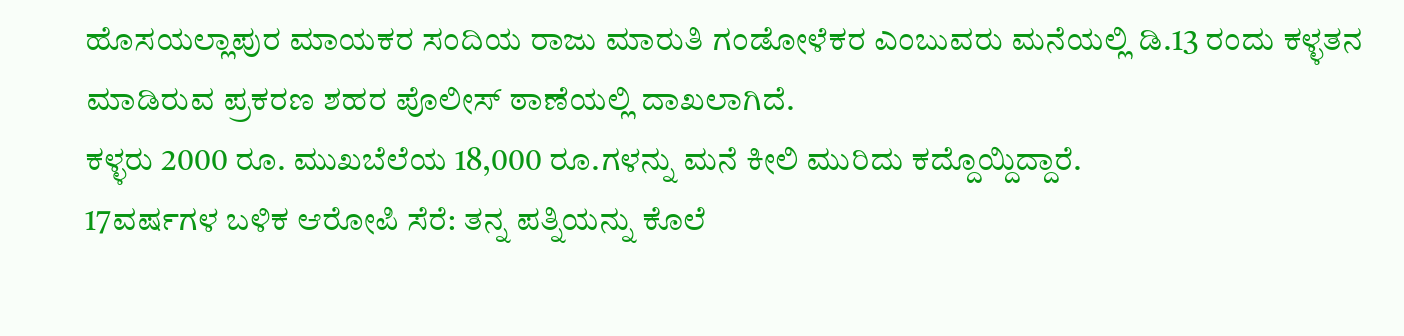ಹೊಸಯಲ್ಲಾಪುರ ಮಾಯಕರ ಸಂದಿಯ ರಾಜು ಮಾರುತಿ ಗಂಡೋಳೆಕರ ಎಂಬುವರು ಮನೆಯಲ್ಲಿ ಡಿ.13 ರಂದು ಕಳ್ಳತನ ಮಾಡಿರುವ ಪ್ರಕರಣ ಶಹರ ಪೊಲೀಸ್ ಠಾಣೆಯಲ್ಲಿ ದಾಖಲಾಗಿದೆ.
ಕಳ್ಳರು 2000 ರೂ. ಮುಖಬೆಲೆಯ 18,000 ರೂ.ಗಳನ್ನು ಮನೆ ಕೀಲಿ ಮುರಿದು ಕದ್ದೊಯ್ದಿದ್ದಾರೆ.
17ವರ್ಷಗಳ ಬಳಿಕ ಆರೋಪಿ ಸೆರೆ: ತನ್ನ ಪತ್ನಿಯನ್ನು ಕೊಲೆ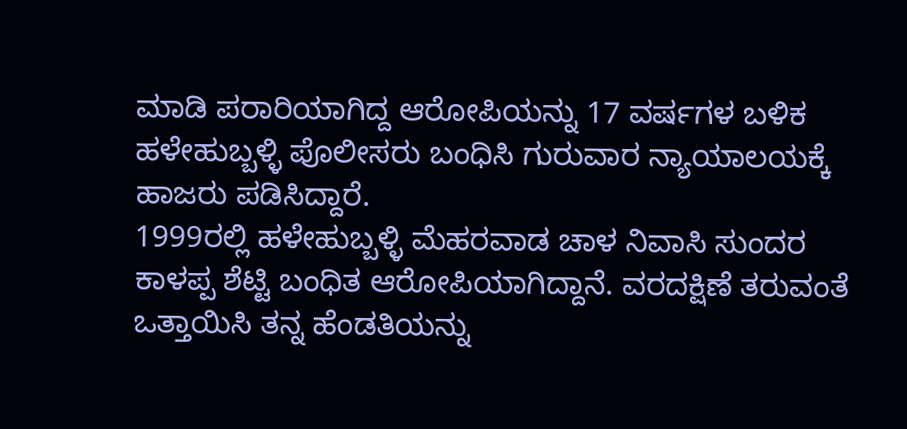ಮಾಡಿ ಪರಾರಿಯಾಗಿದ್ದ ಆರೋಪಿಯನ್ನು 17 ವರ್ಷಗಳ ಬಳಿಕ ಹಳೇಹುಬ್ಬಳ್ಳಿ ಪೊಲೀಸರು ಬಂಧಿಸಿ ಗುರುವಾರ ನ್ಯಾಯಾಲಯಕ್ಕೆ ಹಾಜರು ಪಡಿಸಿದ್ದಾರೆ.
1999ರಲ್ಲಿ ಹಳೇಹುಬ್ಬಳ್ಳಿ ಮೆಹರವಾಡ ಚಾಳ ನಿವಾಸಿ ಸುಂದರ ಕಾಳಪ್ಪ ಶೆಟ್ಟಿ ಬಂಧಿತ ಆರೋಪಿಯಾಗಿದ್ದಾನೆ. ವರದಕ್ಷಿಣೆ ತರುವಂತೆ ಒತ್ತಾಯಿಸಿ ತನ್ನ ಹೆಂಡತಿಯನ್ನು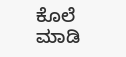ಕೊಲೆ ಮಾಡಿ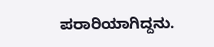ಪರಾರಿಯಾಗಿದ್ದನು.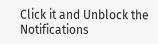Click it and Unblock the Notifications